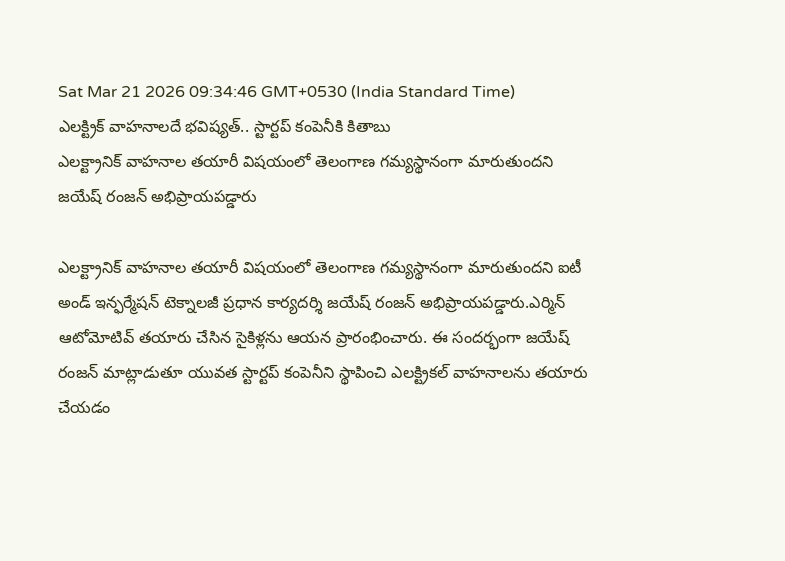Sat Mar 21 2026 09:34:46 GMT+0530 (India Standard Time)
ఎలక్ట్రిక్ వాహనాలదే భవిష్యత్.. స్టార్టప్ కంపెనీకి కితాబు
ఎలక్ట్రానిక్ వాహనాల తయారీ విషయంలో తెలంగాణ గమ్యస్థానంగా మారుతుందని జయేష్ రంజన్ అభిప్రాయపడ్డారు

ఎలక్ట్రానిక్ వాహనాల తయారీ విషయంలో తెలంగాణ గమ్యస్థానంగా మారుతుందని ఐటీ అండ్ ఇన్ఫర్మేషన్ టెక్నాలజీ ప్రధాన కార్యదర్శి జయేష్ రంజన్ అభిప్రాయపడ్డారు.ఎర్మిన్ ఆటోమోటివ్ తయారు చేసిన సైకిళ్లను ఆయన ప్రారంభించారు. ఈ సందర్భంగా జయేష్ రంజన్ మాట్లాడుతూ యువత స్టార్టప్ కంపెనీని స్థాపించి ఎలక్ట్రికల్ వాహనాలను తయారు చేయడం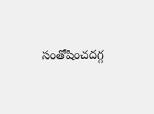సంతోషించదగ్గ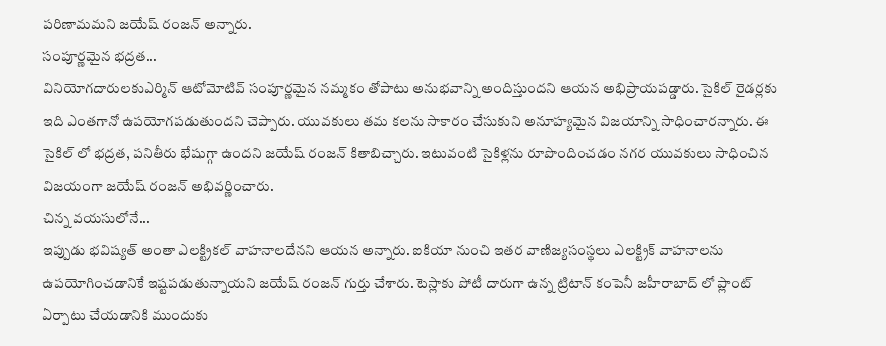పరిణామమని జయేష్ రంజన్ అన్నారు.
సంపూర్ణమైన భద్రత...
వినియోగదారులకుఎర్మిన్ ఆటోమోటివ్ సంపూర్ణమైన నమ్మకం తోపాటు అనుభవాన్ని అందిస్తుందని ఆయన అభిప్రాయపడ్డారు. సైకిల్ రైడర్లకు ఇది ఎంతగానో ఉపయోగపడుతుందని చెప్పారు. యువకులు తమ కలను సాకారం చేసుకుని అనూహ్యమైన విజయాన్ని సాధించారన్నారు. ఈ సైకిల్ లో భద్రత, పనితీరు భేషుగ్గా ఉందని జయేష్ రంజన్ కితాబిచ్చారు. ఇటువంటి సైకిళ్లను రూపొందించడం నగర యువకులు సాధించిన విజయంగా జయేష్ రంజన్ అభివర్ణించారు.
చిన్న వయసులోనే...
ఇప్పుడు భవిష్యత్ అంతా ఎలక్ట్రికల్ వాహనాలదేనని ఆయన అన్నారు. ఐకియా నుంచి ఇతర వాణిజ్యసంస్థలు ఎలక్ట్రిక్ వాహనాలను ఉపయోగించడానికే ఇష్టపడుతున్నాయని జయేష్ రంజన్ గుర్తు చేశారు. టెస్లాకు పోటీ దారుగా ఉన్న ట్రిటాన్ కంపెనీ జహీరాబాద్ లో ప్లాంట్ ఏర్పాటు చేయడానికి ముందుకు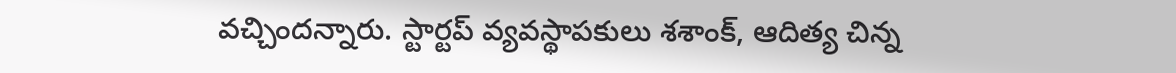వచ్చిందన్నారు. స్టార్టప్ వ్యవస్థాపకులు శశాంక్, ఆదిత్య చిన్న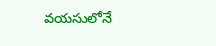వయసులోనే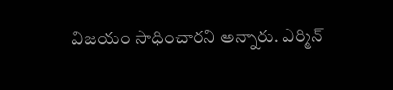విజయం సాధించారని అన్నారు. ఎర్మిన్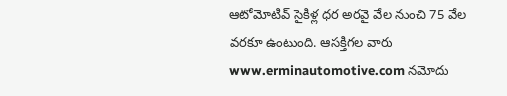ఆటోమోటివ్ సైకిళ్ల ధర అరవై వేల నుంచి 75 వేల వరకూ ఉంటుంది. ఆసక్తిగల వారు www.erminautomotive.com నమోదు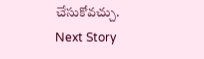చేసుకోవచ్చు.
Next Story